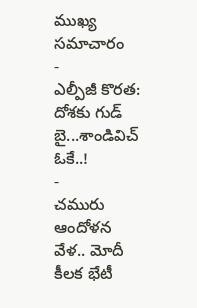ముఖ్య సమాచారం
-
ఎల్పీజీ కొరత: దోశకు గుడ్ బై...శాండివిచ్ ఓకే..!
-
చమురు ఆందోళన వేళ.. మోదీ కీలక భేటీ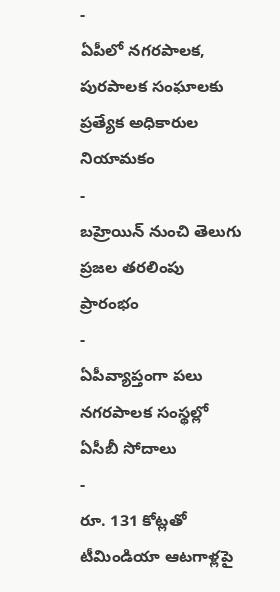-
ఏపీలో నగరపాలక, పురపాలక సంఘాలకు ప్రత్యేక అధికారుల నియామకం
-
బహ్రెయిన్ నుంచి తెలుగు ప్రజల తరలింపు ప్రారంభం
-
ఏపీవ్యాప్తంగా పలు నగరపాలక సంస్థల్లో ఏసీబీ సోదాలు
-
రూ. 131 కోట్లతో టీమిండియా ఆటగాళ్లపై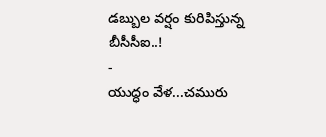డబ్బుల వర్షం కురిపిస్తున్న బీసీసీఐ..!
-
యుద్ధం వేళ...చమురు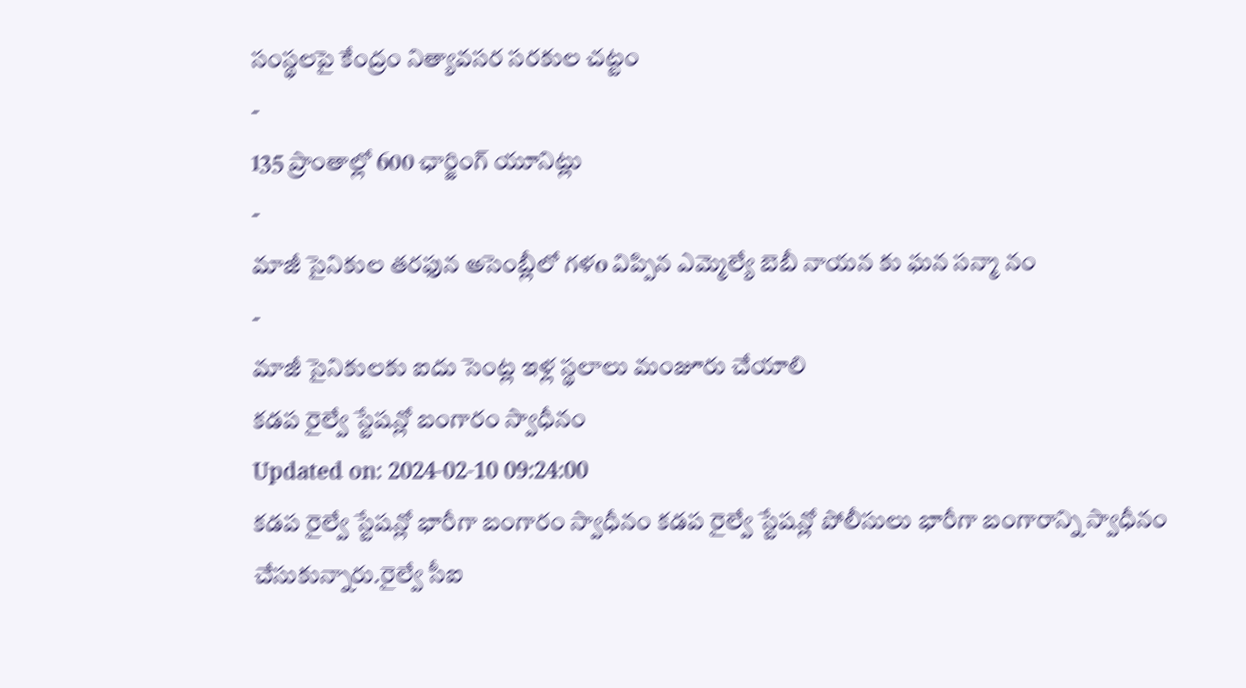సంస్థలపై కేంద్రం నిత్యావసర సరకుల చట్టం
-
135 ప్రాంతాల్లో 600 ఛార్జింగ్ యూనిట్లు
-
మాజీ సైనికుల తరఫున అసెంబ్లీలో గళo విప్పిన ఎమ్మెల్యే బెబీ నాయన కు ఘన సన్మా నం
-
మాజీ సైనికులకు ఐదు సెంట్ల ఇళ్ల స్థలాలు మంజూరు చేయాలి
కడప రైల్వే స్టేషన్లో బంగారం స్వాధీనం
Updated on: 2024-02-10 09:24:00
కడప రైల్వే స్టేషన్లో భారీగా బంగారం స్వాధీనం కడప రైల్వే స్టేషన్లో పోలీసులు భారీగా బంగారాన్ని స్వాధీనం చేసుకున్నారు.రైల్వే సీఐ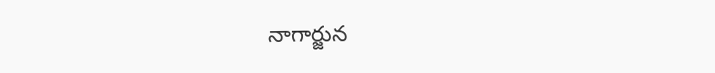నాగార్జున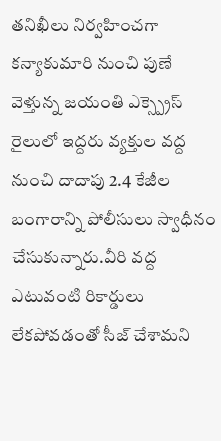తనిఖీలు నిర్వహించగా కన్యాకుమారి నుంచి పుణే వెళ్తున్న జయంతి ఎక్స్ప్రెస్ రైలులో ఇద్దరు వ్యక్తుల వద్ద నుంచి దాదాపు 2.4 కేజీల బంగారాన్ని పోలీసులు స్వాధీనం చేసుకున్నారు.వీరి వద్ద ఎటువంటి రికార్డులు లేకపోవడంతో సీజ్ చేశామని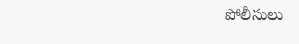పోలీసులు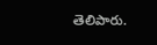తెలిపారు.